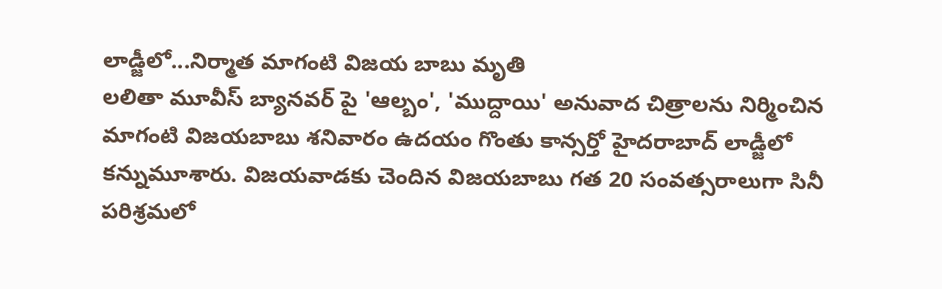లాడ్జీలో...నిర్మాత మాగంటి విజయ బాబు మృతి
లలితా మూవీస్ బ్యానవర్ పై 'ఆల్బం', 'ముద్దాయి' అనువాద చిత్రాలను నిర్మించిన మాగంటి విజయబాబు శనివారం ఉదయం గొంతు కాన్సర్తో హైదరాబాద్ లాడ్జీలో కన్నుమూశారు. విజయవాడకు చెందిన విజయబాబు గత 20 సంవత్సరాలుగా సినీ పరిశ్రమలో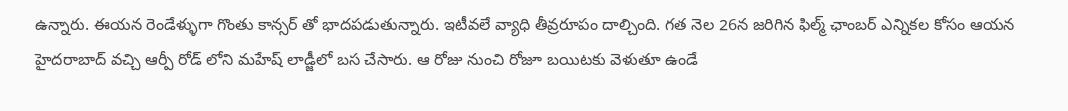ఉన్నారు. ఈయన రెండేళ్ళుగా గొంతు కాన్సర్ తో భాదపడుతున్నారు. ఇటీవలే వ్యాధి తీవ్రరూపం దాల్చింది. గత నెల 26న జరిగిన ఫిల్మ్ ఛాంబర్ ఎన్నికల కోసం ఆయన హైదరాబాద్ వచ్చి ఆర్పీ రోడ్ లోని మహేష్ లాడ్జీలో బస చేసారు. ఆ రోజు నుంచి రోజూ బయిటకు వెళుతూ ఉండే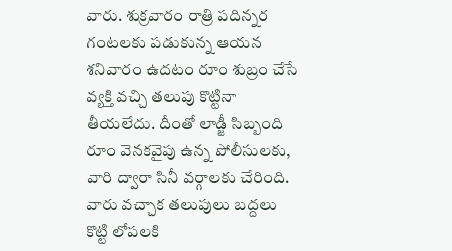వారు. శుక్రవారం రాత్రి పదిన్నర గంటలకు పడుకున్న ఆయన శనివారం ఉదటం రూం శుబ్రం చేసే వ్యక్తి వచ్చి తలుపు కొట్టినా తీయలేదు. దీంతో లాడ్జీ సిబ్బంది రూం వెనకవైపు ఉన్న పోలీసులకు, వారి ద్వారా సినీ వర్గాలకు చేరింది. వారు వచ్చాక తలుపులు బద్దలు కొట్టి లోపలకి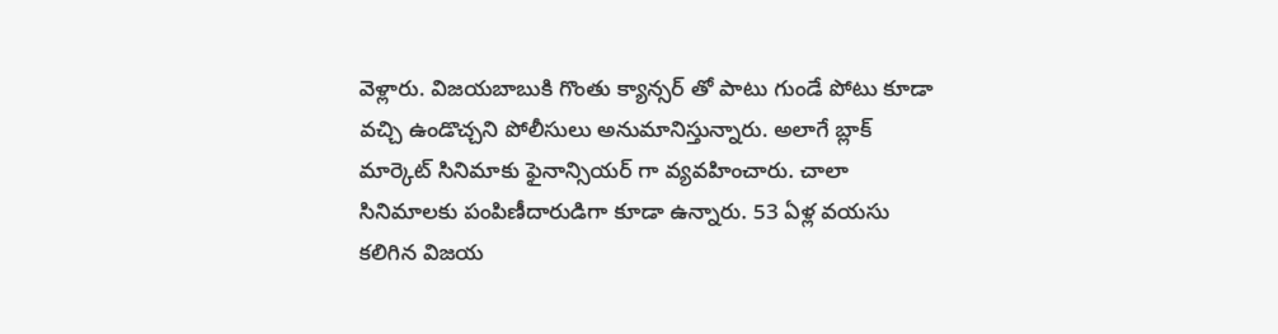వెళ్లారు. విజయబాబుకి గొంతు క్యాన్సర్ తో పాటు గుండే పోటు కూడా వచ్చి ఉండొచ్చని పోలీసులు అనుమానిస్తున్నారు. అలాగే బ్లాక్ మార్కెట్ సినిమాకు ఫైనాన్సియర్ గా వ్యవహించారు. చాలా సినిమాలకు పంపిణీదారుడిగా కూడా ఉన్నారు. 53 ఏళ్ల వయసు కలిగిన విజయ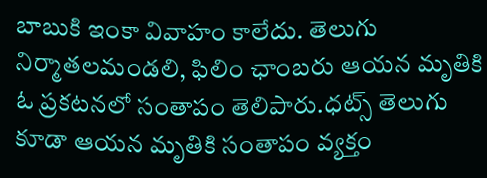బాబుకి ఇంకా వివాహం కాలేదు. తెలుగు నిర్మాతలమండలి, ఫిలిం ఛాంబరు ఆయన మృతికి ఓ ప్రకటనలో సంతాపం తెలిపారు.ధట్స్ తెలుగు కూడా ఆయన మృతికి సంతాపం వ్యక్తం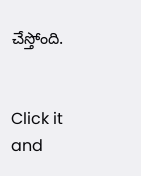చేస్తోంది.


Click it and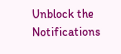Unblock the Notifications